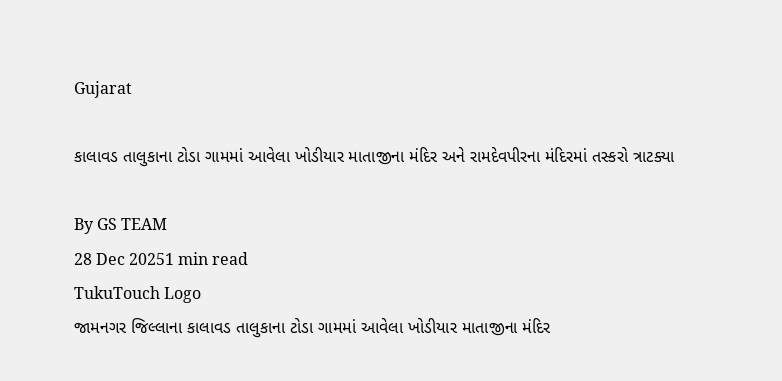Gujarat

કાલાવડ તાલુકાના ટોડા ગામમાં આવેલા ખોડીયાર માતાજીના મંદિર અને રામદેવપીરના મંદિરમાં તસ્કરો ત્રાટક્યા

By GS TEAM
28 Dec 20251 min read
TukuTouch Logo
જામનગર જિલ્લાના કાલાવડ તાલુકાના ટોડા ગામમાં આવેલા ખોડીયાર માતાજીના મંદિર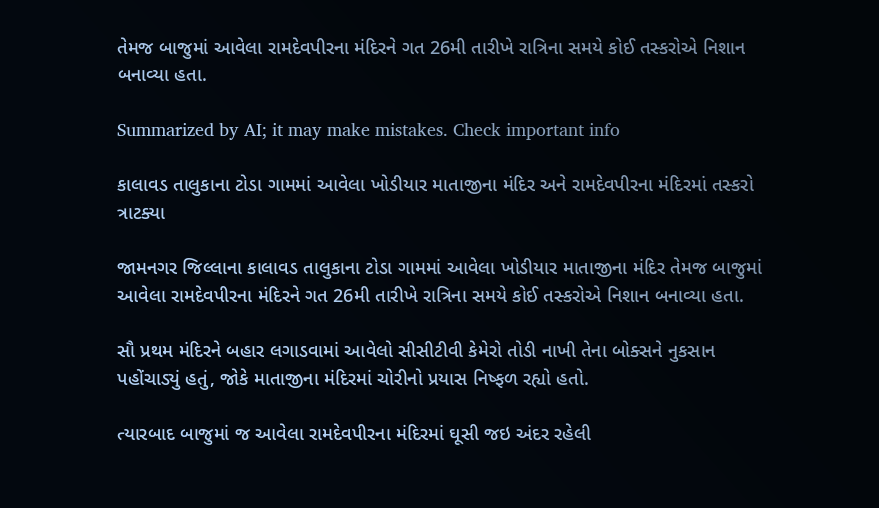તેમજ બાજુમાં આવેલા રામદેવપીરના મંદિરને ગત 26મી તારીખે રાત્રિના સમયે કોઈ તસ્કરોએ નિશાન બનાવ્યા હતા.

Summarized by AI; it may make mistakes. Check important info

કાલાવડ તાલુકાના ટોડા ગામમાં આવેલા ખોડીયાર માતાજીના મંદિર અને રામદેવપીરના મંદિરમાં તસ્કરો ત્રાટક્યા

જામનગર જિલ્લાના કાલાવડ તાલુકાના ટોડા ગામમાં આવેલા ખોડીયાર માતાજીના મંદિર તેમજ બાજુમાં આવેલા રામદેવપીરના મંદિરને ગત 26મી તારીખે રાત્રિના સમયે કોઈ તસ્કરોએ નિશાન બનાવ્યા હતા.

સૌ પ્રથમ મંદિરને બહાર લગાડવામાં આવેલો સીસીટીવી કેમેરો તોડી નાખી તેના બોક્સને નુકસાન પહોંચાડ્યું હતું, જોકે માતાજીના મંદિરમાં ચોરીનો પ્રયાસ નિષ્ફળ રહ્યો હતો.

ત્યારબાદ બાજુમાં જ આવેલા રામદેવપીરના મંદિરમાં ઘૂસી જઇ અંદર રહેલી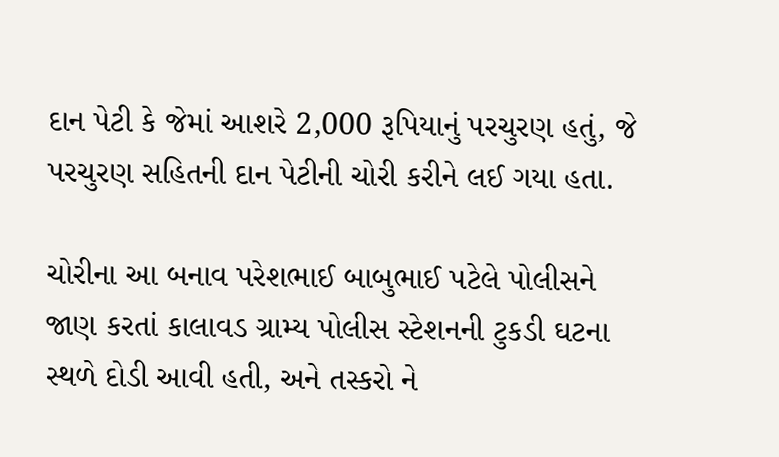દાન પેટી કે જેમાં આશરે 2,000 રૂપિયાનું પરચુરણ હતું, જે પરચુરણ સહિતની દાન પેટીની ચોરી કરીને લઈ ગયા હતા.

ચોરીના આ બનાવ પરેશભાઈ બાબુભાઈ પટેલે પોલીસને જાણ કરતાં કાલાવડ ગ્રામ્ય પોલીસ સ્ટેશનની ટુકડી ઘટના સ્થળે દોડી આવી હતી, અને તસ્કરો ને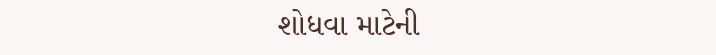શોધવા માટેની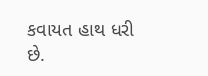કવાયત હાથ ધરી છે.